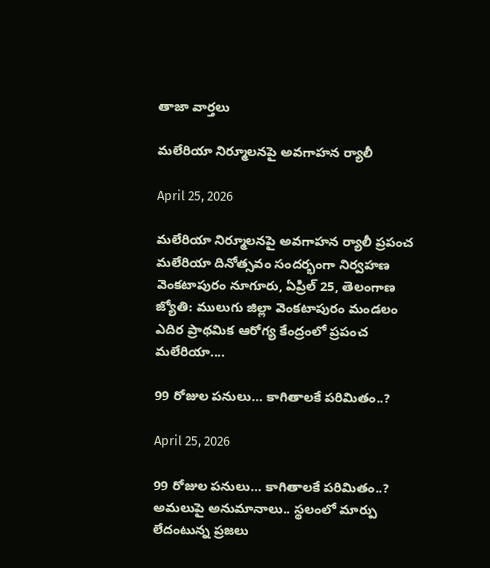తాజా వార్తలు

మలేరియా నిర్మూలనపై అవగాహన ర్యాలీ

April 25, 2026

మలేరియా నిర్మూలనపై అవగాహన ర్యాలీ ప్రపంచ మలేరియా దినోత్సవం సందర్భంగా నిర్వహణ వెంకటాపురం నూగూరు, ఏప్రిల్ 25, తెలంగాణ జ్యోతి: ములుగు జిల్లా వెంకటాపురం మండలం ఎదిర ప్రాథమిక ఆరోగ్య కేంద్రంలో ప్రపంచ మలేరియా....

99 రోజుల పనులు… కాగితాలకే పరిమితం..?

April 25, 2026

99 రోజుల పనులు… కాగితాలకే పరిమితం..? అమలుపై అనుమానాలు.. స్థలంలో మార్పు లేదంటున్న ప్రజలు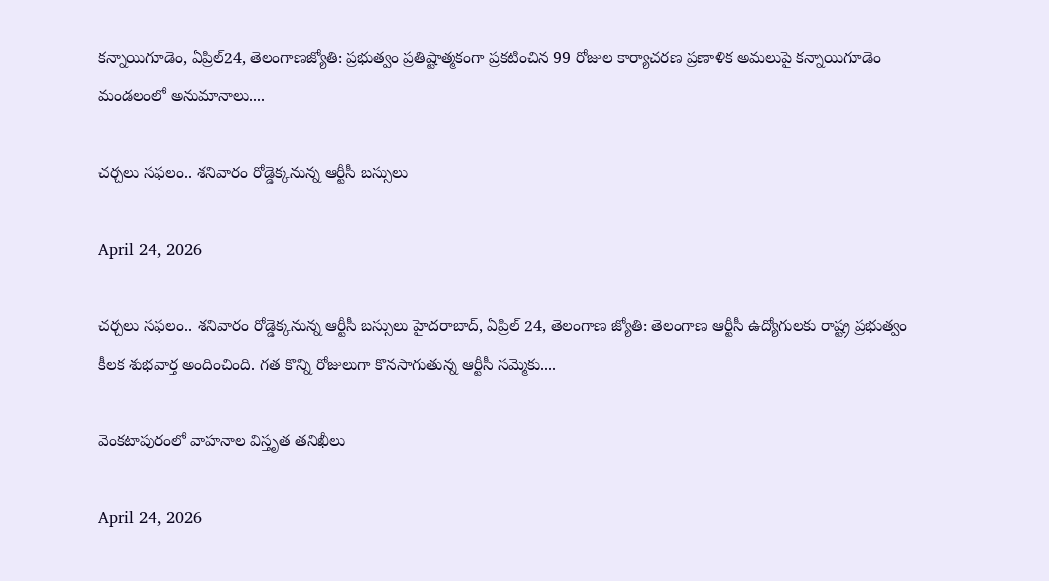కన్నాయిగూడెం, ఏప్రిల్24, తెలంగాణజ్యోతి: ప్రభుత్వం ప్రతిష్టాత్మకంగా ప్రకటించిన 99 రోజుల కార్యాచరణ ప్రణాళిక అమలుపై కన్నాయిగూడెం మండలంలో అనుమానాలు....

చర్చలు సఫలం.. శనివారం రోడ్డెక్కనున్న ఆర్టీసీ బస్సులు

April 24, 2026

చర్చలు సఫలం.. శనివారం రోడ్డెక్కనున్న ఆర్టీసీ బస్సులు హైదరాబాద్, ఏప్రిల్ 24, తెలంగాణ జ్యోతి: తెలంగాణ ఆర్టీసీ ఉద్యోగులకు రాష్ట్ర ప్రభుత్వం కీలక శుభవార్త అందించింది. గత కొన్ని రోజులుగా కొనసాగుతున్న ఆర్టీసీ సమ్మెకు....

వెంకటాపురంలో వాహనాల విస్తృత తనిఖీలు

April 24, 2026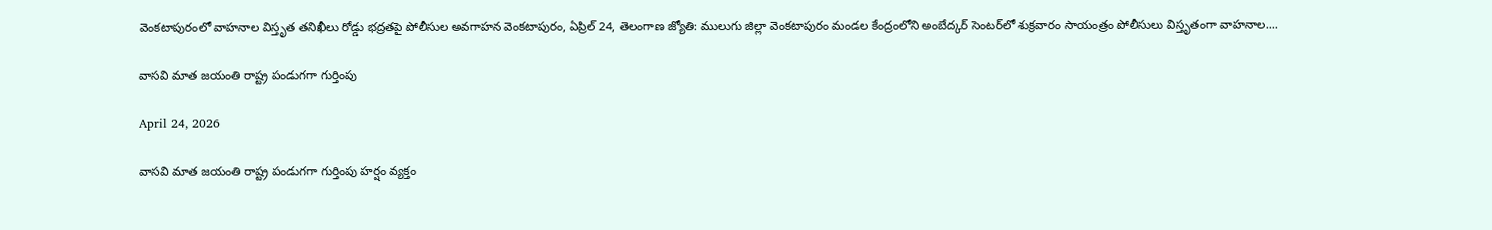వెంకటాపురంలో వాహనాల విస్తృత తనిఖీలు రోడ్డు భద్రతపై పోలీసుల అవగాహన వెంకటాపురం, ఏప్రిల్ 24, తెలంగాణ జ్యోతి: ములుగు జిల్లా వెంకటాపురం మండల కేంద్రంలోని అంబేద్కర్ సెంటర్‌లో శుక్రవారం సాయంత్రం పోలీసులు విస్తృతంగా వాహనాల....

వాసవి మాత జయంతి రాష్ట్ర పండుగగా గుర్తింపు

April 24, 2026

వాసవి మాత జయంతి రాష్ట్ర పండుగగా గుర్తింపు హర్షం వ్యక్తం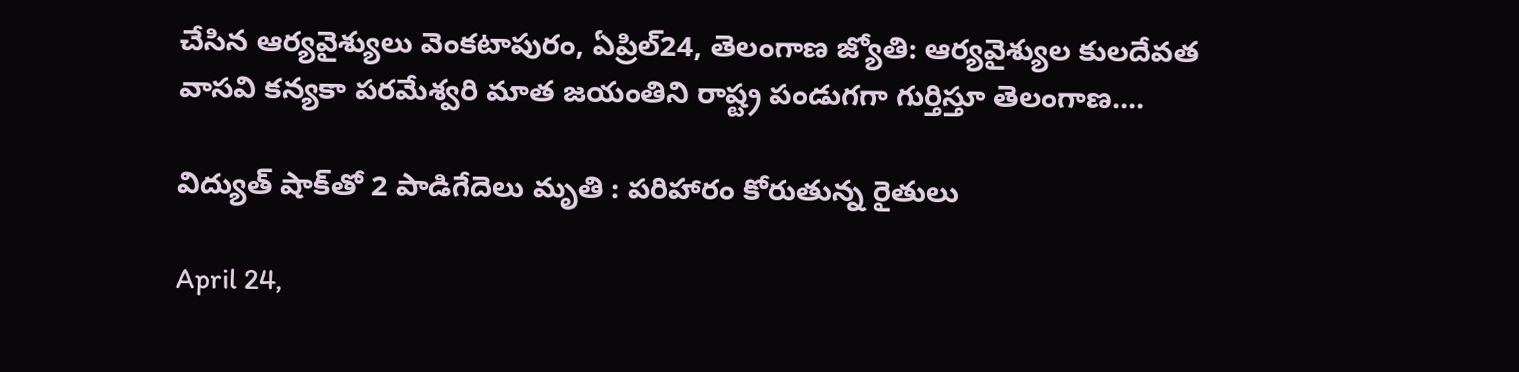చేసిన ఆర్యవైశ్యులు వెంకటాపురం, ఏప్రిల్24, తెలంగాణ జ్యోతి: ఆర్యవైశ్యుల కులదేవత  వాసవి కన్యకా పరమేశ్వరి మాత జయంతిని రాష్ట్ర పండుగగా గుర్తిస్తూ తెలంగాణ....

విద్యుత్ షాక్‌తో 2 పాడిగేదెలు మృతి : పరిహారం కోరుతున్న రైతులు

April 24,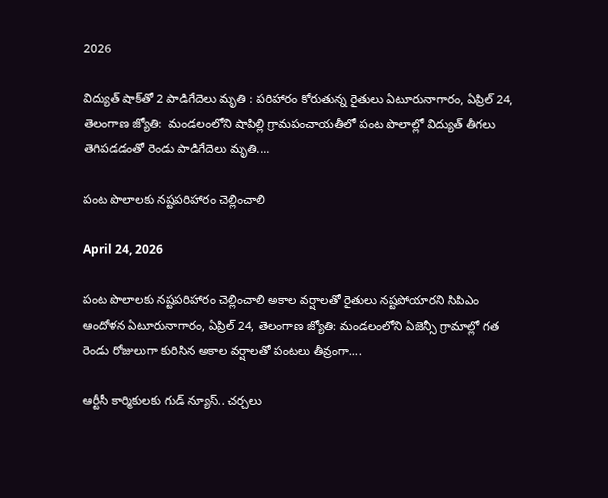2026

విద్యుత్ షాక్‌తో 2 పాడిగేదెలు మృతి : పరిహారం కోరుతున్న రైతులు ఏటూరునాగారం, ఏప్రిల్ 24, తెలంగాణ జ్యోతి:  మండలంలోని షాపిల్లి గ్రామపంచాయతీలో పంట పొలాల్లో విద్యుత్ తీగలు తెగిపడడంతో రెండు పాడిగేదెలు మృతి....

పంట పొలాలకు నష్టపరిహారం చెల్లించాలి

April 24, 2026

పంట పొలాలకు నష్టపరిహారం చెల్లించాలి అకాల వర్షాలతో రైతులు నష్టపోయారని సిపిఎం ఆందోళన ఏటూరునాగారం, ఏప్రిల్ 24, తెలంగాణ జ్యోతి: మండలంలోని ఏజెన్సీ గ్రామాల్లో గత రెండు రోజులుగా కురిసిన అకాల వర్షాలతో పంటలు తీవ్రంగా....

ఆర్టీసీ కార్మికులకు గుడ్ న్యూస్.. చర్చలు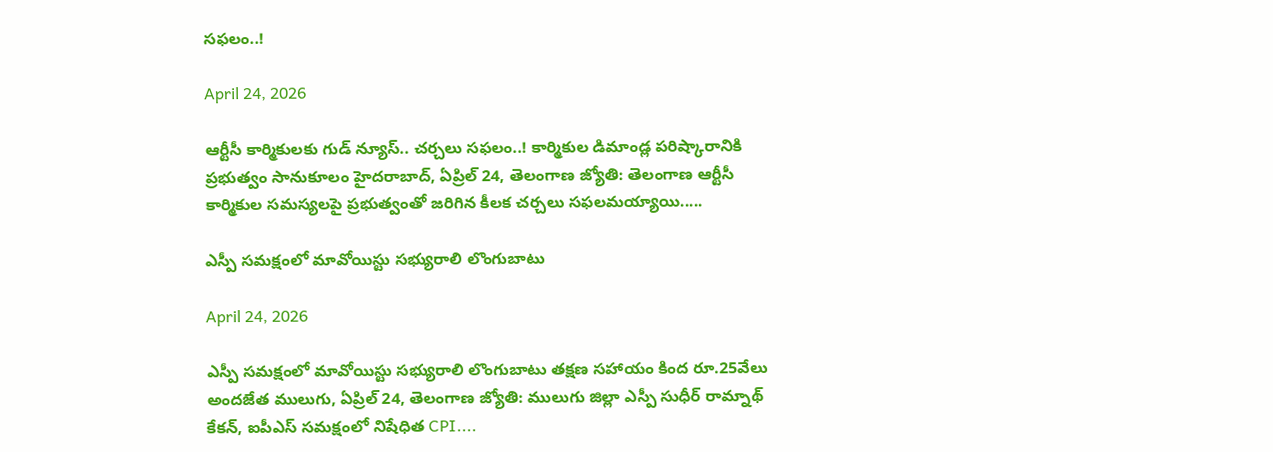సఫలం..!

April 24, 2026

ఆర్టీసీ కార్మికులకు గుడ్ న్యూస్.. చర్చలు సఫలం..! కార్మికుల డిమాండ్ల పరిష్కారానికి ప్రభుత్వం సానుకూలం హైదరాబాద్, ఏప్రిల్ 24, తెలంగాణ జ్యోతి: తెలంగాణ ఆర్టీసీ కార్మికుల సమస్యలపై ప్రభుత్వంతో జరిగిన కీలక చర్చలు సఫలమయ్యాయి.....

ఎస్పీ సమక్షంలో మావోయిస్టు సభ్యురాలి లొంగుబాటు

April 24, 2026

ఎస్పీ సమక్షంలో మావోయిస్టు సభ్యురాలి లొంగుబాటు తక్షణ సహాయం కింద రూ.25వేలు అందజేత ములుగు, ఏప్రిల్ 24, తెలంగాణ జ్యోతి: ములుగు జిల్లా ఎస్పీ సుధీర్ రామ్నాథ్ కేకన్, ఐపీఎస్ సమక్షంలో నిషేధిత CPI....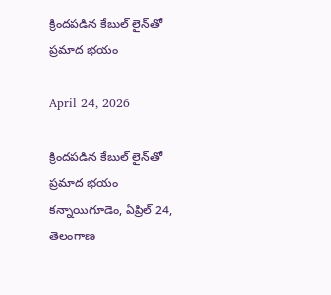క్రిందపడిన కేబుల్ లైన్‌తో ప్రమాద భయం

April 24, 2026

క్రిందపడిన కేబుల్ లైన్‌తో ప్రమాద భయం కన్నాయిగూడెం, ఏప్రిల్ 24, తెలంగాణ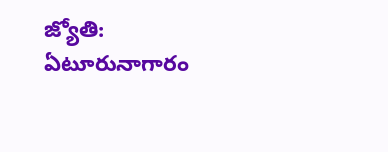జ్యోతి: ఏటూరునాగారం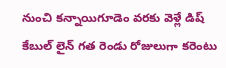నుంచి కన్నాయిగూడెం వరకు వెళ్లే డిష్ కేబుల్ లైన్ గత రెండు రోజులుగా కరెంటు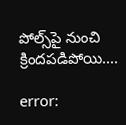పోల్స్‌పై నుంచి క్రిందపడిపోయి....

error: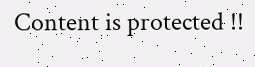Content is protected !!